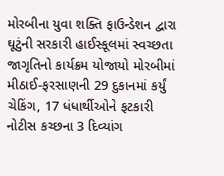મોરબીના યુવા શક્તિ ફાઉન્ડેશન દ્વારા ઘૂટુંની સરકારી હાઈસ્કૂલમાં સ્વચ્છતા જાગૃતિનો કાર્યક્રમ યોજાયો મોરબીમાં મીઠાઈ-ફરસાણની 29 દુકાનમાં કર્યું ચેકિંગ, 17 ધંધાર્થીઓને ફટકારી નોટીસ કચ્છના 3 દિવ્યાંગ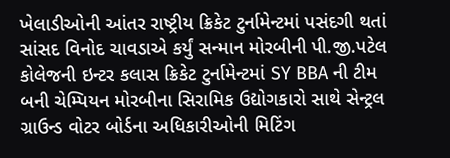ખેલાડીઓની આંતર રાષ્ટ્રીય ક્રિકેટ ટુર્નામેન્ટમાં પસંદગી થતાં સાંસદ વિનોદ ચાવડાએ કર્યું સન્માન મોરબીની પી.જી.પટેલ કોલેજની ઇન્ટર કલાસ ક્રિકેટ ટુર્નામેન્ટમાં SY BBA ની ટીમ બની ચેમ્પિયન મોરબીના સિરામિક ઉદ્યોગકારો સાથે સેન્ટ્રલ ગ્રાઉન્ડ વોટર બોર્ડના અધિકારીઓની મિટિંગ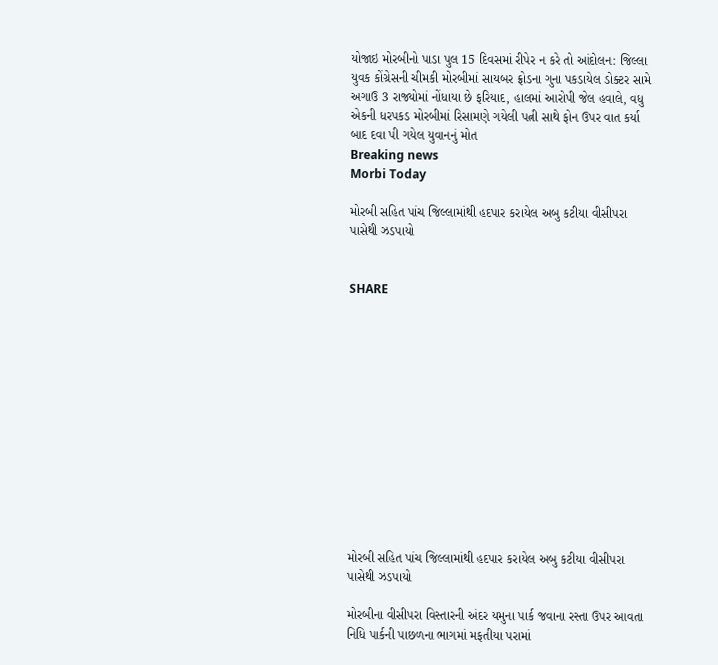યોજાઇ મોરબીનો પાડા પુલ 15 દિવસમાં રીપેર ન કરે તો આંદોલન: જિલ્લા યુવક કોંગ્રેસની ચીમકી મોરબીમાં સાયબર ફ્રોડના ગુના પકડાયેલ ડોક્ટર સામે અગાઉ 3 રાજ્યોમાં નોંધાયા છે ફરિયાદ, હાલમાં આરોપી જેલ હવાલે, વધુ એકની ધરપકડ મોરબીમાં રિસામણે ગયેલી પત્ની સાથે ફોન ઉપર વાત કર્યા બાદ દવા પી ગયેલ યુવાનનું મોત
Breaking news
Morbi Today

મોરબી સહિત પાંચ જિલ્લામાંથી હદપાર કરાયેલ અબુ કટીયા વીસીપરા પાસેથી ઝડપાયો


SHARE













મોરબી સહિત પાંચ જિલ્લામાંથી હદપાર કરાયેલ અબુ કટીયા વીસીપરા પાસેથી ઝડપાયો

મોરબીના વીસીપરા વિસ્તારની અંદર યમુના પાર્ક જવાના રસ્તા ઉપર આવતા નિધિ પાર્કની પાછળના ભાગમાં મફતીયા પરામાં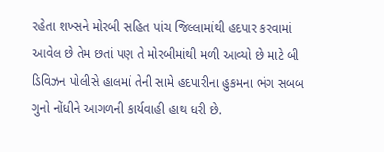રહેતા શખ્સને મોરબી સહિત પાંચ જિલ્લામાંથી હદપાર કરવામાં આવેલ છે તેમ છતાં પણ તે મોરબીમાંથી મળી આવ્યો છે માટે બી ડિવિઝન પોલીસે હાલમાં તેની સામે હદપારીના હુકમના ભંગ સબબ ગુનો નોંધીને આગળની કાર્યવાહી હાથ ધરી છે.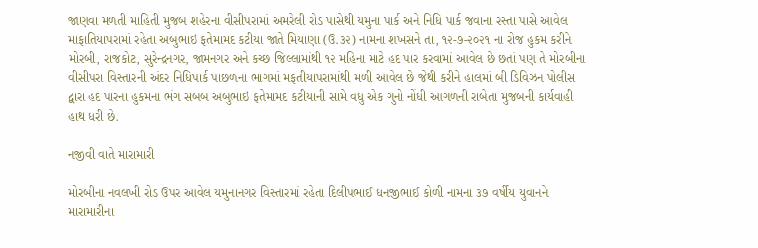જાણવા મળતી માહિતી મુજબ શહેરના વીસીપરામાં અમરેલી રોડ પાસેથી યમુના પાર્ક અને નિધિ પાર્ક જવાના રસ્તા પાસે આવેલ માફાતિયાપરામાં રહેતા અબુભાઇ ફતેમામદ કટીયા જાતે મિયાણા (ઉ.૩૨) નામના શખસને તા, ૧૨-૭-૨૦૨૧ ના રોજ હુકમ કરીને મોરબી, રાજકોટ, સુરેન્દ્રનગર, જામનગર અને કચ્છ જિલ્લામાંથી ૧૨ મહિના માટે હદ પાર કરવામાં આવેલ છે છતાં પણ તે મોરબીના વીસીપરા વિસ્તારની અંદર નિધિપાર્ક પાછળના ભાગમાં મફતીયાપરામાંથી મળી આવેલ છે જેથી કરીને હાલમાં બી ડિવિઝન પોલીસ દ્વારા હદ પારના હુકમના ભંગ સબબ અબુભાઇ ફતેમામદ કટીયાની સામે વધુ એક ગુનો નોંધી આગળની રાબેતા મુજબની કાર્યવાહી હાથ ધરી છે.

નજીવી વાતે મારામારી

મોરબીના નવલખી રોડ ઉપર આવેલ યમુનાનગર વિસ્તારમાં રહેતા દિલીપભાઈ ધનજીભાઈ કોળી નામના ૩૭ વર્ષીય યુવાનને મારામારીના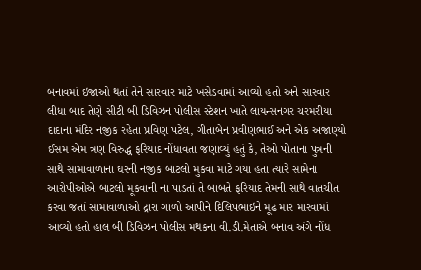બનાવમાં ઇજાઓ થતાં તેને સારવાર માટે ખસેડવામાં આવ્યો હતો અને સારવાર લીધા બાદ તેણે સીટી બી ડિવિઝન પોલીસ સ્ટેશન ખાતે લાયન્સનગર ચરમરીયા દાદાના મંદિર નજીક રહેતા પ્રવિણ પટેલ, ગીતાબેન પ્રવીણભાઈ અને એક અજાણ્યો ઈસમ એમ ત્રણ વિરુદ્ધ ફરિયાદ નોંધાવતા જણાવ્યું હતું કે, તેઓ પોતાના પુત્રની સાથે સામાવાળાના ઘરની નજીક બાટલો મુકવા માટે ગયા હતા ત્યારે સામેના આરોપીઓએ બાટલો મૂકવાની ના પાડતાં તે બાબતે ફરિયાદ તેમની સાથે વાતચીત કરવા જતાં સામાવાળાઓ દ્રારા ગાળો આપીને દિલિપભાઇને મૂઢ માર મારવામાં આવ્યો હતો હાલ બી ડિવિઝન પોલીસ મથકના વી.ડી.મેતાએ બનાવ અંગે નોંધ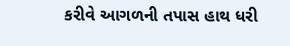કરીવે આગળની તપાસ હાથ ધરી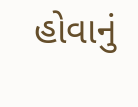હોવાનું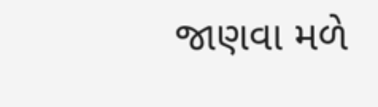જાણવા મળે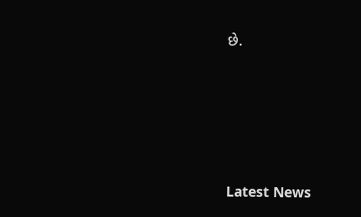છે.






Latest News